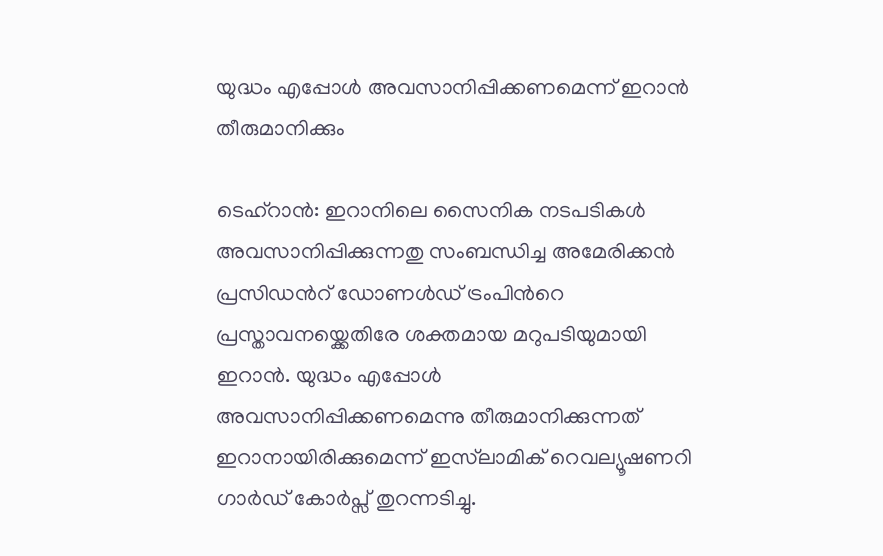യുദ്ധം എപ്പോൾ അവസാനിപ്പിക്കണമെന്ന് ഇറാൻ തീരുമാനിക്കും

ടെഹ്‌റാൻ: ഇറാനിലെ സൈനിക നടപടികൾ അവസാനിപ്പിക്കുന്നതു സംബന്ധിച്ച അമേരിക്കൻ പ്രസിഡന്‍റ് ഡോണൾഡ് ട്രംപിന്‍റെ പ്രസ്താവനയ്ക്കെതിരേ ശക്തമായ മറുപടിയുമായി ഇറാൻ. യുദ്ധം എപ്പോൾ അവസാനിപ്പിക്കണമെന്നു തീരുമാനിക്കുന്നത് ഇറാനായിരിക്കുമെന്ന് ഇസ്‌ലാമിക് റെവല്യൂഷണറി ഗാർഡ് കോർപ്സ് തുറന്നടിച്ചു.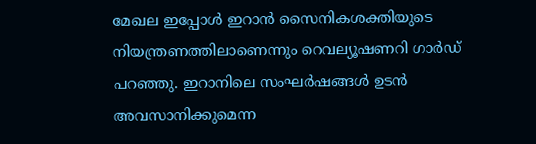മേഖല ഇപ്പോൾ ഇറാൻ സൈനികശക്തിയുടെ നിയന്ത്രണത്തിലാണെന്നും റെവല്യൂഷണറി ഗാർഡ് പറഞ്ഞു. ഇറാനിലെ സംഘർഷങ്ങൾ ഉടൻ അവസാനിക്കുമെന്ന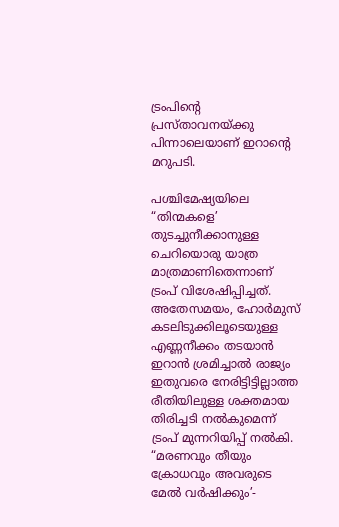ട്രംപിന്‍റെ പ്രസ്താവനയ്ക്കു പിന്നാലെയാണ് ഇറാന്‍റെ മറുപടി.

പശ്ചിമേഷ്യയിലെ “തിന്മകളെ’ തുടച്ചുനീക്കാനുള്ള ചെറിയൊരു യാത്ര മാത്രമാണിതെന്നാണ് ട്രംപ് വിശേഷിപ്പിച്ചത്. അതേസമയം, ഹോർമുസ് കടലിടുക്കിലൂടെയുള്ള എണ്ണനീക്കം തടയാൻ ഇറാൻ ശ്രമിച്ചാൽ രാജ്യം ഇതുവരെ നേരിട്ടിട്ടില്ലാത്ത രീതിയിലുള്ള ശക്തമായ തിരിച്ചടി നൽകുമെന്ന് ട്രംപ് മുന്നറിയിപ്പ് നൽകി. “മരണവും തീയും ക്രോധവും അവരുടെ മേൽ വർഷിക്കും’-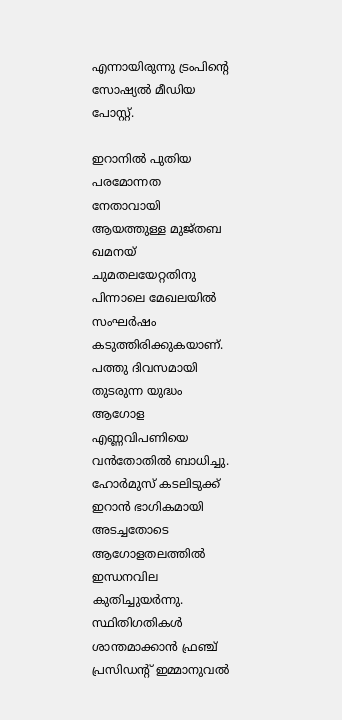എന്നായിരുന്നു ട്രംപിന്‍റെ സോഷ്യൽ മീഡിയ പോസ്റ്റ്.

ഇറാനിൽ പുതിയ പരമോന്നത നേതാവായി ആയത്തുള്ള മുജ്തബ ഖമനയ് ചുമതലയേറ്റതിനു പിന്നാലെ മേഖലയിൽ സംഘർഷം കടുത്തിരിക്കുകയാണ്. പത്തു ദിവസമായി തുടരുന്ന യുദ്ധം ആഗോള എണ്ണവിപണിയെ വൻതോതിൽ ബാധിച്ചു. ഹോർമുസ് കടലിടുക്ക് ഇറാൻ ഭാഗികമായി അടച്ചതോടെ ആഗോളതലത്തിൽ ഇന്ധനവില കുതിച്ചുയർന്നു. സ്ഥിതിഗതികൾ ശാന്തമാക്കാൻ ഫ്രഞ്ച് പ്രസിഡന്‍റ് ഇമ്മാനുവൽ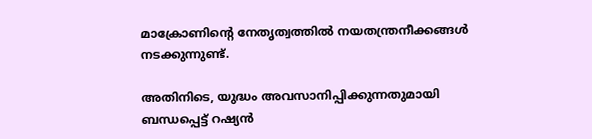മാക്രോണിന്‍റെ നേതൃത്വത്തിൽ നയതന്ത്രനീക്കങ്ങൾ നടക്കുന്നുണ്ട്.

അതിനിടെ, യുദ്ധം അവസാനിപ്പിക്കുന്നതുമായി ബന്ധപ്പെട്ട് റഷ്യൻ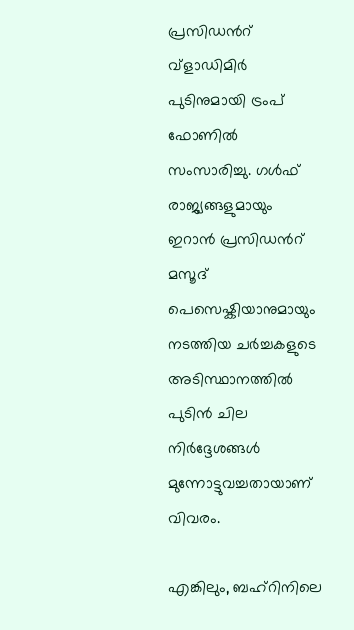പ്രസിഡന്‍റ് വ്ളാഡിമിർ പുടിനുമായി ട്രംപ് ഫോണിൽ സംസാരിച്ചു. ഗൾഫ് രാജ്യങ്ങളുമായും ഇറാൻ പ്രസിഡന്‍റ് മസൂദ് പെസെഷ്കിയാനുമായും നടത്തിയ ചർച്ചകളുടെ അടിസ്ഥാനത്തിൽ പുടിൻ ചില നിർദ്ദേശങ്ങൾ മുന്നോട്ടുവച്ചതായാണ് വിവരം.

എങ്കിലും, ബഹ്റിനിലെ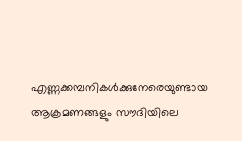എണ്ണക്കമ്പനികൾക്കുനേരെയുണ്ടായ ആക്രമണങ്ങളും സൗദിയിലെ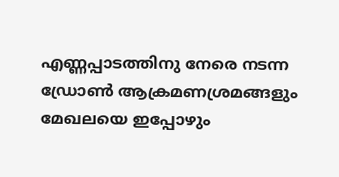എണ്ണപ്പാടത്തിനു നേരെ നടന്ന ഡ്രോൺ ആക്രമണശ്രമങ്ങളും മേഖലയെ ഇപ്പോഴും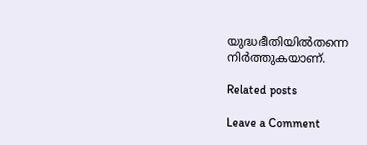യുദ്ധഭീതിയിൽതന്നെ നിർത്തുകയാണ്.

Related posts

Leave a Comment